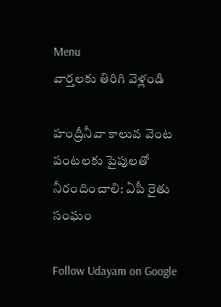Menu
వార్తలకు తిరిగి వెళ్లండి

హంద్రీనీవా కాలువ వెంట పంటలకు పైపులతో నీరందించాలి: ఏపీ రైతు సంఘం

Follow Udayam on Google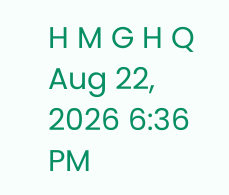H M G H Q Aug 22, 2026 6:36 PM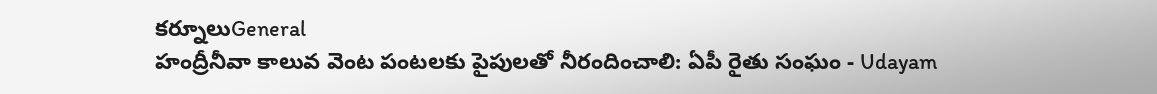కర్నూలుGeneral
హంద్రీనీవా కాలువ వెంట పంటలకు పైపులతో నీరందించాలి: ఏపీ రైతు సంఘం - Udayam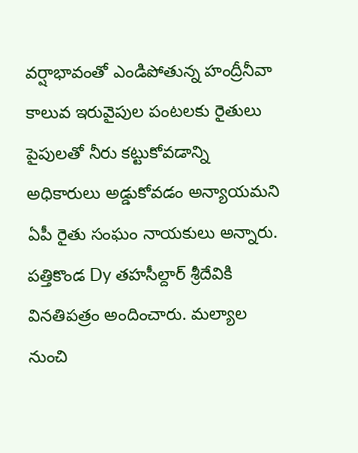వర్షాభావంతో ఎండిపోతున్న హంద్రీనీవా కాలువ ఇరువైపుల పంటలకు రైతులు పైపులతో నీరు కట్టుకోవడాన్ని అధికారులు అడ్డుకోవడం అన్యాయమని ఏపీ రైతు సంఘం నాయకులు అన్నారు. పత్తికొండ Dy తహసీల్దార్ శ్రీదేవికి వినతిపత్రం అందించారు. మల్యాల నుంచి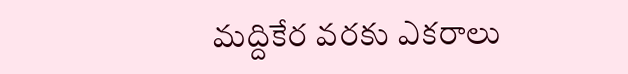మద్దికేర వరకు ఎకరాలు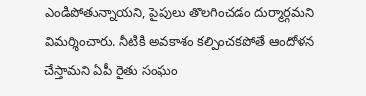ఎండిపోతున్నాయని, పైపులు తొలగించడం దుర్మార్గమని విమర్శించారు. నీటికి అవకాశం కల్పించకపోతే ఆందోళన చేస్తామని ఏపీ రైతు సంఘం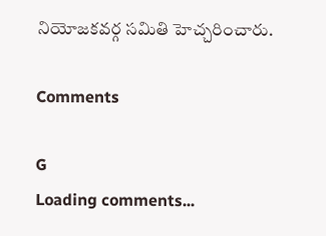నియోజకవర్గ సమితి హెచ్చరించారు.

Comments

G
Loading comments...